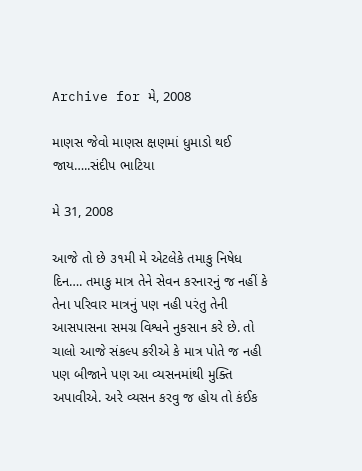Archive for મે, 2008

માણસ જેવો માણસ ક્ષણમાં ધુમાડો થઈ જાય…..સંદીપ ભાટિયા

મે 31, 2008

આજે તો છે ૩૧મી મે એટલેકે તમાકુ નિષેધ દિન…. તમાકુ માત્ર તેને સેવન કરનારનું જ નહીં કે તેના પરિવાર માત્રનું પણ નહી પરંતુ તેની આસપાસના સમગ્ર વિશ્વને નુકસાન કરે છે. તો ચાલો આજે સંકલ્પ કરીએ કે માત્ર પોતે જ નહી પણ બીજાને પણ આ વ્યસનમાંથી મુક્તિ અપાવીએ. અરે વ્યસન કરવુ જ હોય તો કંઈક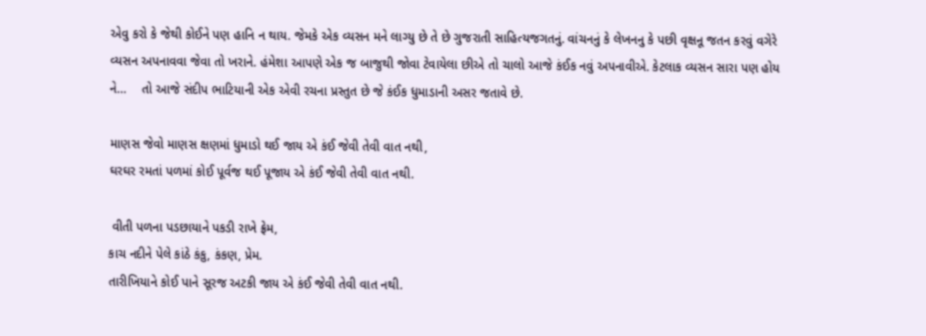એવુ કરો કે જેથી કોઈને પણ હાનિ ન થાય. જેમકે એક વ્યસન મને લાગ્યુ છે તે છે ગુજરાતી સાહિત્યજગતનું. વાંચનનું કે લેખનનુ કે પછી વૃક્ષનૂ જતન કરવું વગેરે વ્યસન અપનાવવા જેવા તો ખરાને. હંમેશા આપણે એક જ બાજુથી જોવા ટેવાયેલા છીએ તો ચાલો આજે કંઈક નવું અપનાવીએ. કેટલાક વ્યસન સારા પણ હોય ને…    તો આજે સંદીપ ભાટિયાની એક એવી રચના પ્રસ્તુત છે જે કંઈક ધુમાડાની અસર જતાવે છે.

માણસ જેવો માણસ ક્ષણમાં ધુમાડો થઈ જાય એ કંઈ જેવી તેવી વાત નથી,
ઘરઘર રમતાં પળમાં કોઈ પૂર્વજ થઈ પૂજાય એ કંઈ જેવી તેવી વાત નથી.

 વીતી પળના પડછાયાને પકડી રાખે ફ્રેમ,
કાચ નદીને પેલે કાંઠે કંકુ, કંકણ, પ્રેમ.
તારીખિયાને કોઈ પાને સૂરજ અટકી જાય એ કંઈ જેવી તેવી વાત નથી.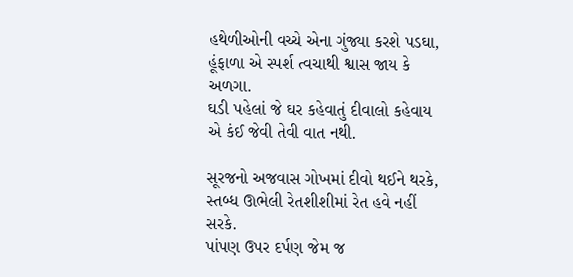હથેળીઓની વચ્ચે એના ગુંજ્યા કરશે પડઘા,
હૂંફાળા એ સ્પર્શ ત્વચાથી શ્વાસ જાય કે અળગા.
ઘડી પહેલાં જે ઘર કહેવાતું દીવાલો કહેવાય એ કંઈ જેવી તેવી વાત નથી.

સૂરજનો અજવાસ ગોખમાં દીવો થઈને થરકે,
સ્તબ્ધ ઊભેલી રેતશીશીમાં રેત હવે નહીં સરકે.
પાંપણ ઉપર દર્પણ જેમ જ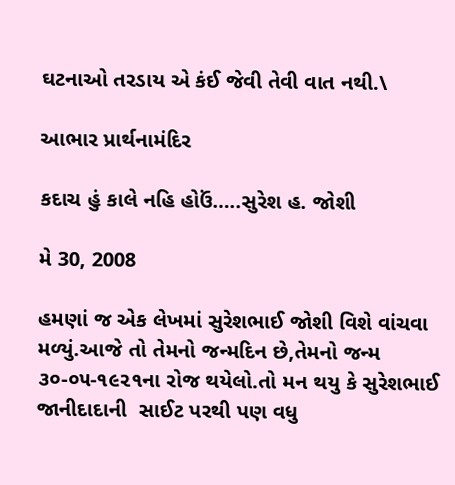ઘટનાઓ તરડાય એ કંઈ જેવી તેવી વાત નથી.\

આભાર પ્રાર્થનામંદિર

કદાચ હું કાલે નહિ હોઉં…..સુરેશ હ. જોશી

મે 30, 2008

હમણાં જ એક લેખમાં સુરેશભાઈ જોશી વિશે વાંચવા મળ્યું.આજે તો તેમનો જન્મદિન છે,તેમનો જન્મ ૩૦-૦૫-૧૯૨૧ના રોજ થયેલો.તો મન થયુ કે સુરેશભાઈ જાનીદાદાની  સાઈટ પરથી પણ વધુ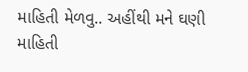માહિતી મેળવુ.. અહીંથી મને ઘણી માહિતી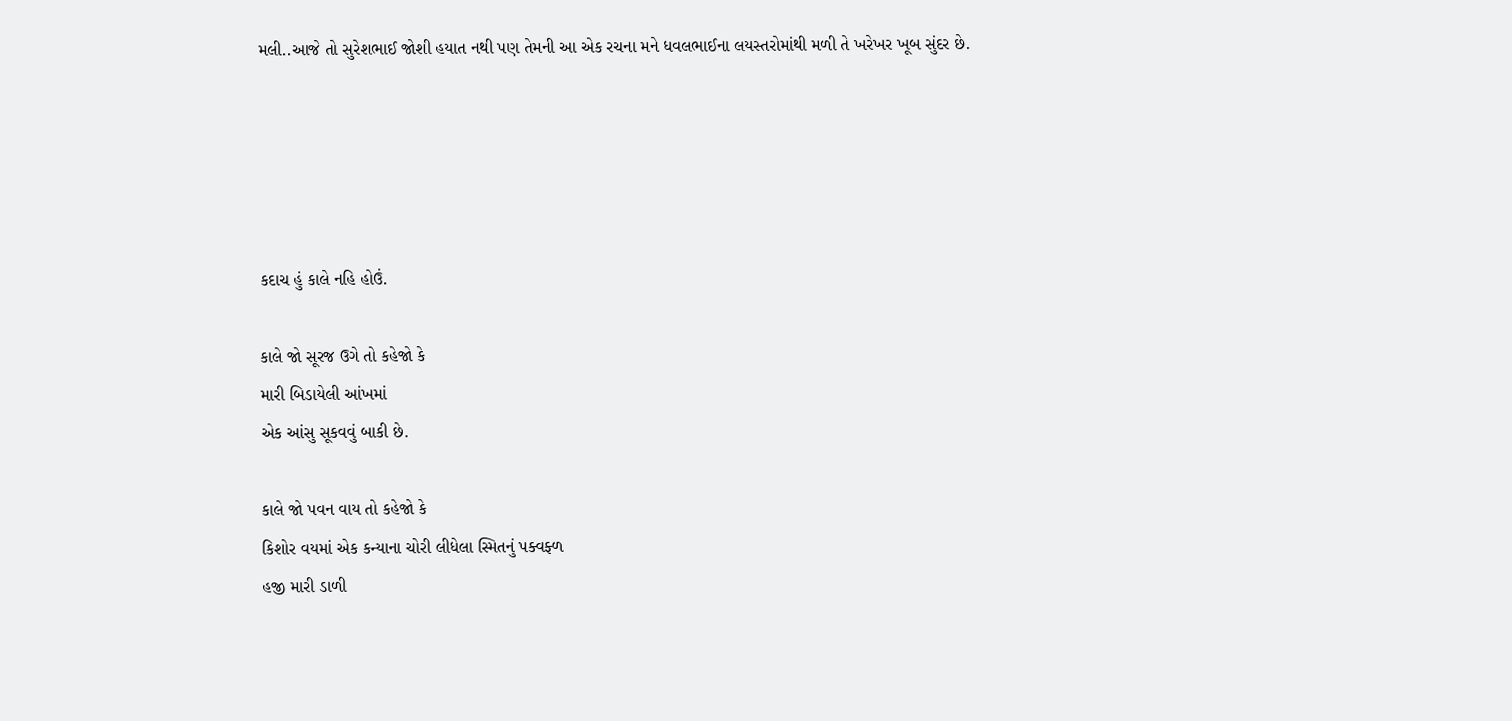મલી..આજે તો સુરેશભાઈ જોશી હયાત નથી પણ તેમની આ એક રચના મને ધવલભાઈના લયસ્તરોમાંથી મળી તે ખરેખર ખૂબ સુંદર છે.





કદાચ હું કાલે નહિ હોઉં.

કાલે જો સૂરજ ઉગે તો કહેજો કે
મારી બિડાયેલી આંખમાં
એક આંસુ સૂકવવું બાકી છે.

કાલે જો પવન વાય તો કહેજો કે
કિશોર વયમાં એક કન્યાના ચોરી લીધેલા સ્મિતનું પક્વફ્ળ
હજી મારી ડાળી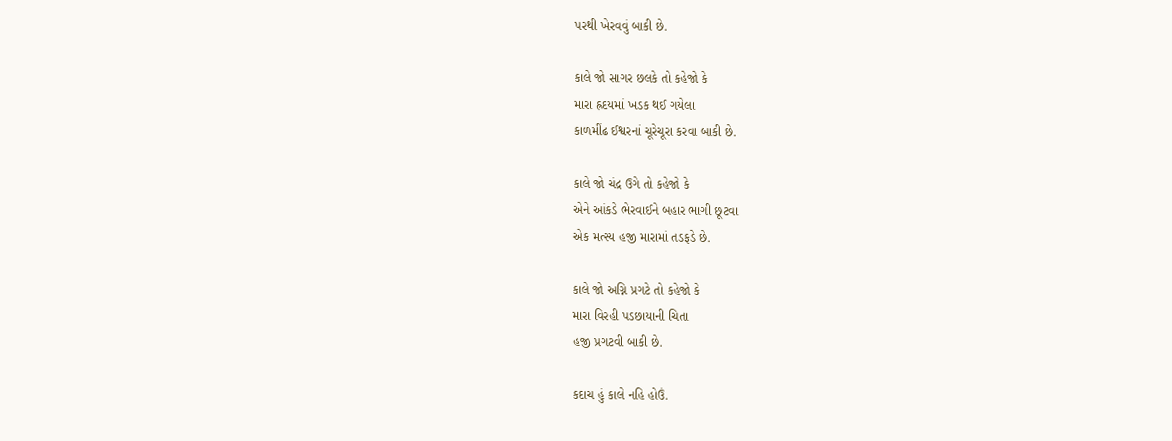પરથી ખેરવવું બાકી છે.

કાલે જો સાગર છલકે તો કહેજો કે
મારા હ્રદયમાં ખડક થઈ ગયેલા
કાળમીંઢ ઈશ્વરનાં ચૂરેચૂરા કરવા બાકી છે.

કાલે જો ચંદ્ર ઉગે તો કહેજો કે
એને આંકડે ભેરવાઈને બહાર ભાગી છૂટવા
એક મત્સ્ય હજી મારામાં તડફડે છે.

કાલે જો અગ્નિ પ્રગટે તો કહેજો કે
મારા વિરહી પડછાયાની ચિતા
હજી પ્રગટવી બાકી છે.

કદાચ હું કાલે નહિ હોઉં.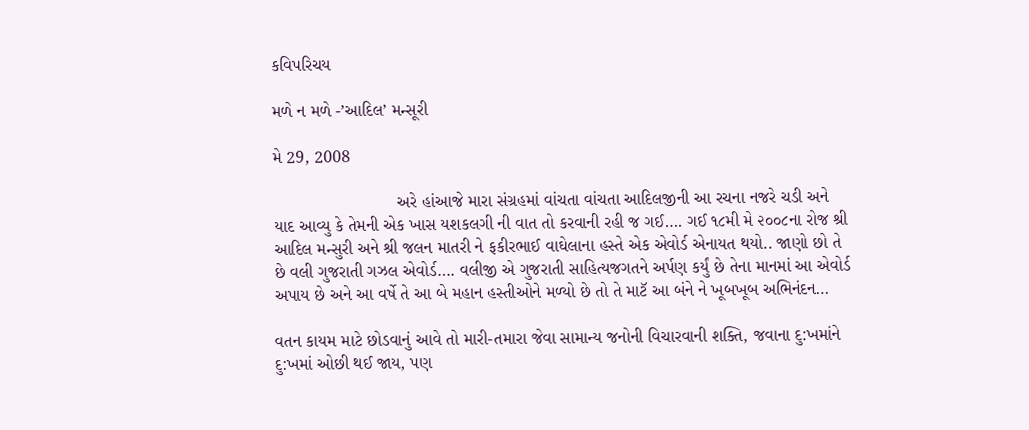કવિપરિચય

મળે ન મળે -’આદિલ’ મન્સૂરી

મે 29, 2008

                          અરે હાંઆજે મારા સંગ્રહમાં વાંચતા વાંચતા આદિલજીની આ રચના નજરે ચડી અને યાદ આવ્યુ કે તેમની એક ખાસ યશકલગી ની વાત તો કરવાની રહી જ ગઈ…. ગઈ ૧૮મી મે ૨૦૦૮ના રોજ શ્રી આદિલ મન્સુરી અને શ્રી જલન માતરી ને ફકીરભાઈ વાઘેલાના હસ્તે એક એવોર્ડ એનાયત થયો.. જાણો છો તે છે વલી ગુજરાતી ગઝલ એવોર્ડ…. વલીજી એ ગુજરાતી સાહિત્યજગતને અર્પણ કર્યું છે તેના માનમાં આ એવોર્ડ અપાય છે અને આ વર્ષે તે આ બે મહાન હસ્તીઓને મળ્યો છે તો તે માટૅ આ બંને ને ખૂબખૂબ અભિનંદન…

વતન કાયમ માટે છોડવાનું આવે તો મારી-તમારા જેવા સામાન્ય જનોની વિચારવાની શક્તિ, જવાના દુ:ખમાંને દુ:ખમાં ઓછી થઈ જાય, પણ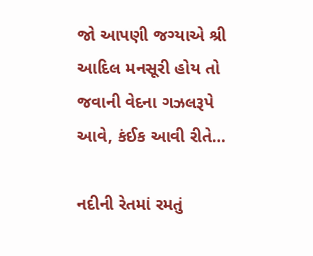જો આપણી જગ્યાએ શ્રી આદિલ મનસૂરી હોય તો જવાની વેદના ગઝલરૂપે આવે, કંઈક આવી રીતે…

નદીની રેતમાં રમતું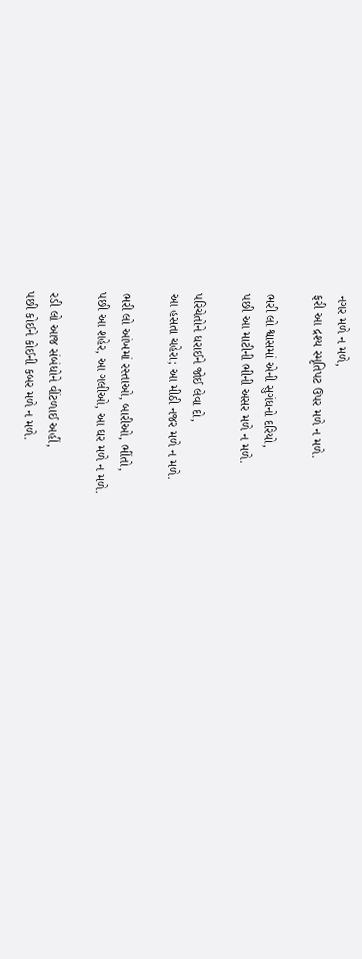નગર મળે ન મળે,
ફરી આ દ્રશ્ય સ્મૃતિપટ ઉપર મળે ન મળે.

ભરી લો શ્વાસમાં એની સુગંધનો દરિયો,
પછી આ માટીની ભીની અસર મળે ન મળે.

પરિચેતોને ધરાઈને જોઈ લેવા દો,
આ હસતા ચહેરા; આ મીઠી નજર મળે ન મળે.

ભરી લો આંખમાં રસ્તાઓ, બારીઓ, ભીંતો,
પછી આ શહેર, આ ગલીઓ, આ ઘર મળે ન મળે.

રડી લો આજ સંબંધોને વીંટળાઈ અહીં,
પછી કોઈને કોઈની કબર મળે ન મળે.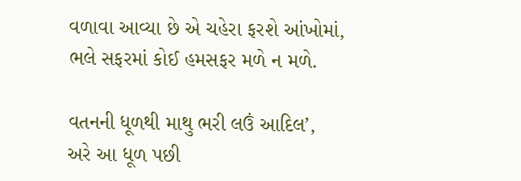વળાવા આવ્યા છે એ ચહેરા ફરશે આંખોમાં,
ભલે સફરમાં કોઈ હમસફર મળે ન મળે.

વતનની ધૂળથી માથુ ભરી લઉં આદિલ’,
અરે આ ધૂળ પછી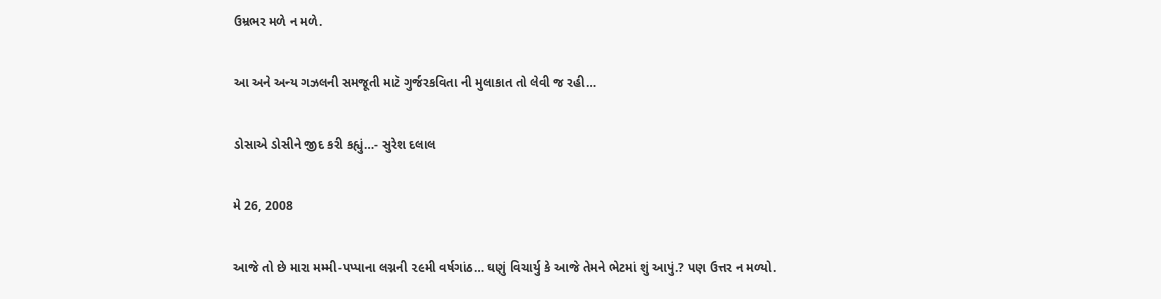ઉમ્રભર મળે ન મળે.

આ અને અન્ય ગઝલની સમજૂતી માટૅ ગુર્જરકવિતા ની મુલાકાત તો લેવી જ રહી…

ડોસાએ ડોસીને જીદ કરી કહ્યું…- સુરેશ દલાલ

મે 26, 2008

આજે તો છે મારા મમ્મી-પપ્પાના લગ્નની ૨૯મી વર્ષગાંઠ… ઘણું વિચાર્યુ કે આજે તેમને ભેટમાં શું આપું.? પણ ઉત્તર ન મળ્યો.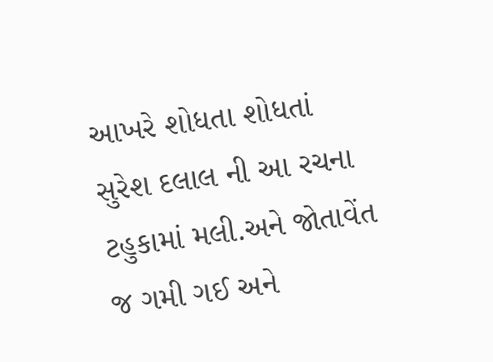આખરે શોધતા શોધતાં સુરેશ દલાલ ની આ રચના ટહુકામાં મલી.અને જોતાવેંત જ ગમી ગઈ અને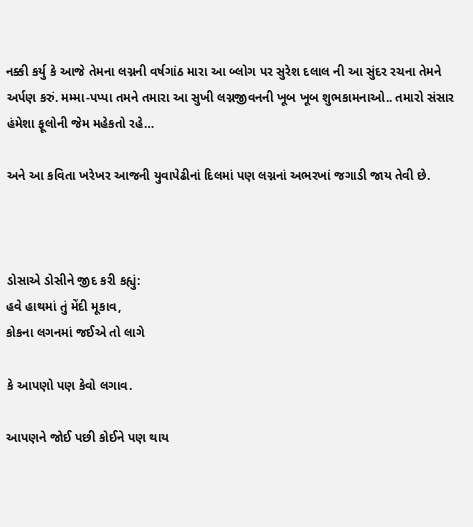નક્કી કર્યુ કે આજે તેમના લગ્નની વર્ષગાંઠ મારા આ બ્લોગ પર સુરેશ દલાલ ની આ સુંદર રચના તેમને અર્પણ કરું. મમ્મા-પપ્પા તમને તમારા આ સુખી લગ્નજીવનની ખૂબ ખૂબ શુભકામનાઓ.. તમારો સંસાર હંમેશા ફૂલોની જેમ મહેકતો રહે…

અને આ કવિતા ખરેખર આજની યુવાપેઢીનાં દિલમાં પણ લગ્નનાં અભરખાં જગાડી જાય તેવી છે.



ડોસાએ ડોસીને જીદ કરી કહ્યું:
હવે હાથમાં તું મેંદી મૂકાવ,
કોકના લગનમાં જઈએ તો લાગે

કે આપણો પણ કેવો લગાવ.

આપણને જોઈ પછી કોઈને પણ થાય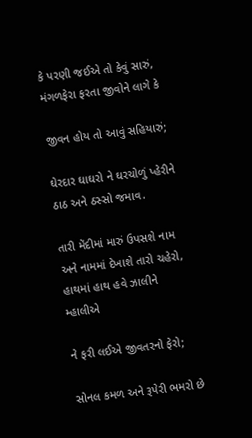કે પરણી જઈએ તો કેવું સારું,
મંગળફેરા ફરતા જીવોને લાગે કે

જીવન હોય તો આવું સહિયારું;

ઘેરદાર ઘાઘરો ને ઘરચોળું પ્હેરીને
ઠાઠ અને ઠસ્સો જમાવ.

તારી મેંદીમાં મારું ઉપસશે નામ
અને નામમાં દેખાશે તારો ચહેરો,
હાથમાં હાથ હવે ઝાલીને મ્હાલીએ

ને ફરી લઈએ જીવતરનો ફેરો;

સોનલ કમળ અને રૂપેરી ભમરો છે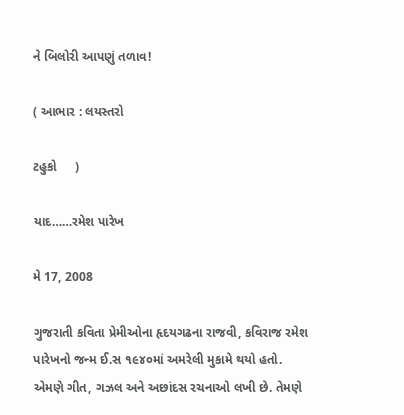ને બિલોરી આપણું તળાવ!

( આભાર : લયસ્તરો

ટહુકો     )

યાદ……રમેશ પારેખ

મે 17, 2008

ગુજરાતી કવિતા પ્રેમીઓના હૃદયગઢના રાજવી, કવિરાજ રમેશ પારેખનો જન્મ ઈ.સ ૧૯૪૦માં અમરેલી મુકામે થયો હતો. એમણે ગીત, ગઝલ અને અછાંદસ રચનાઓ લખી છે. તેમણે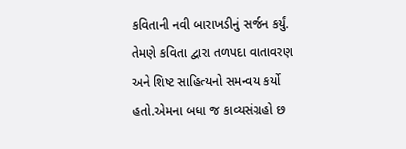કવિતાની નવી બારાખડીનું સર્જન કર્યું. તેમણે કવિતા દ્વારા તળપદા વાતાવરણ અને શિષ્ટ સાહિત્યનો સમન્વય કર્યો હતો.એમના બધા જ કાવ્યસંગ્રહો છ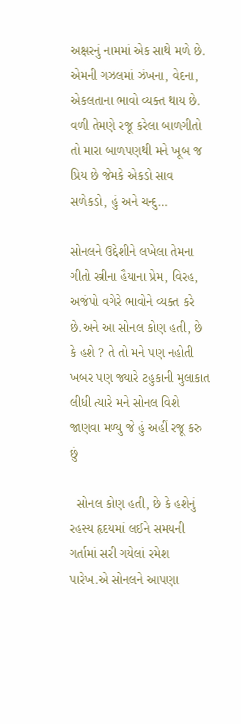અક્ષરનું નામમાં એક સાથે મળે છે. એમની ગઝલમાં ઝંખના, વેદના, એકલતાના ભાવો વ્યક્ત થાય છે. વળી તેમણે રજૂ કરેલા બાળગીતો તો મારા બાળપણથી મને ખૂબ જ પ્રિય છે જેમકે એકડો સાવ સળેકડો, હું અને ચન્દુ…

સોનલને ઉદ્દેશીને લખેલા તેમના ગીતો સ્ત્રીના હૈયાના પ્રેમ, વિરહ, અજંપો વગેરે ભાવોને વ્યક્ત કરે છે.અને આ સોનલ કોણ હતી, છે કે હશે ? તે તો મને પણ નહોતી ખબર પણ જ્યારે ટહુકાની મુલાકાત લીધી ત્યારે મને સોનલ વિશે જાણવા મળ્યુ જે હું અહીં રજૂ કરુ છું

  સોનલ કોણ હતી, છે કે હશેનું રહસ્ય હૃદયમાં લઈને સમયની ગર્તામાં સરી ગયેલાં રમેશ પારેખ.એ સોનલને આપણા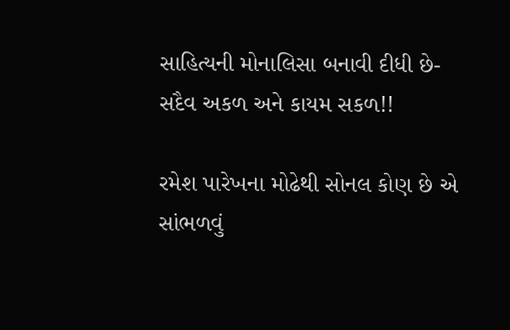સાહિત્યની મોનાલિસા બનાવી દીધી છે- સદૈવ અકળ અને કાયમ સકળ!!

રમેશ પારેખના મોઢેથી સોનલ કોણ છે એ સાંભળવું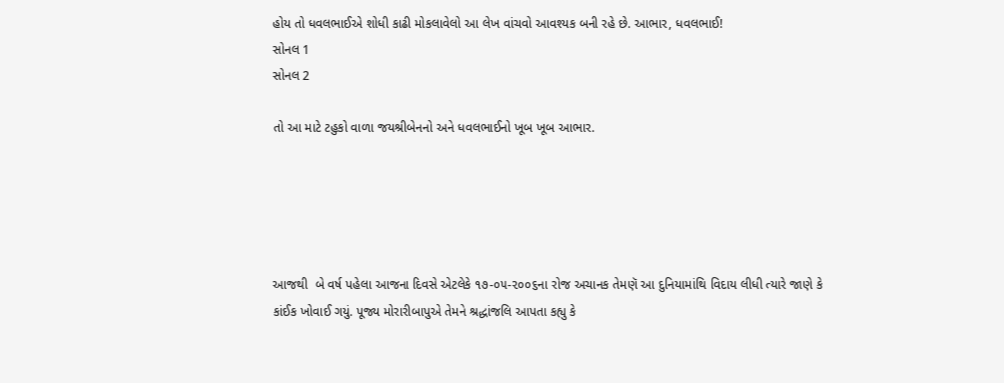હોય તો ધવલભાઈએ શોધી કાઢી મોકલાવેલો આ લેખ વાંચવો આવશ્યક બની રહે છે. આભાર, ધવલભાઈ!
સોનલ 1
સોનલ 2

તો આ માટે ટહુકો વાળા જયશ્રીબેનનો અને ધવલભાઈનો ખૂબ ખૂબ આભાર.





આજથી  બે વર્ષ પહેલા આજના દિવસે એટલેકે ૧૭-૦૫-૨૦૦૬ના રોજ અચાનક તેમણૅ આ દુનિયામાંથિ વિદાય લીધી ત્યારે જાણે કે કાંઈક ખોવાઈ ગયું. પૂજ્ય મોરારીબાપુએ તેમને શ્રદ્ધાંજલિ આપતા કહ્યુ કે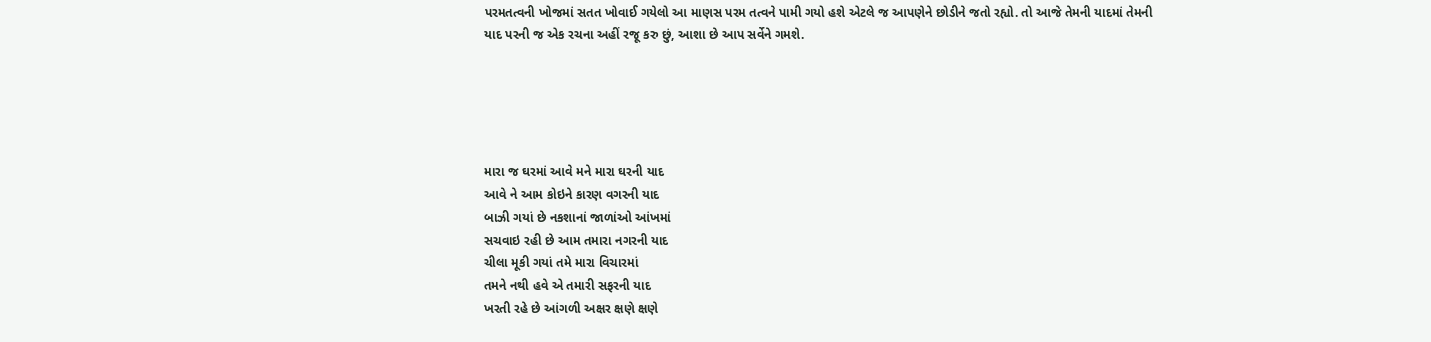પરમતત્વની ખોજમાં સતત ખોવાઈ ગયેલો આ માણસ પરમ તત્વને પામી ગયો હશે એટલે જ આપણેને છોડીને જતો રહ્યો. તો આજે તેમની યાદમાં તેમની યાદ પરની જ એક રચના અહીં રજૂ કરુ છું, આશા છે આપ સર્વેને ગમશે.





મારા જ ઘરમાં આવે મને મારા ઘરની યાદ
આવે ને આમ કોઇને કારણ વગરની યાદ
બાઝી ગયાં છે નકશાનાં જાળાંઓ આંખમાં
સચવાઇ રહી છે આમ તમારા નગરની યાદ
ચીલા મૂકી ગયાં તમે મારા વિચારમાં
તમને નથી હવે એ તમારી સફરની યાદ
ખરતી રહે છે આંગળી અક્ષર ક્ષણે ક્ષણે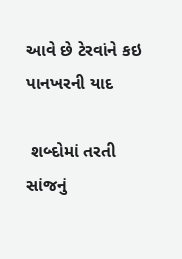આવે છે ટેરવાંને કઇ પાનખરની યાદ

 શબ્દોમાં તરતી સાંજનું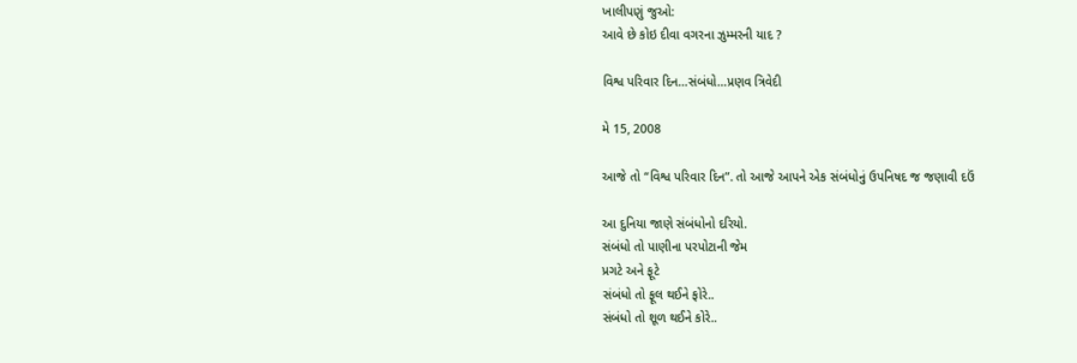ખાલીપણું જુઓ:
આવે છે કોઇ દીવા વગરના ઝુમ્મરની યાદ ?

વિશ્વ પરિવાર દિન…સંબંધો…પ્રણવ ત્રિવેદી

મે 15, 2008

આજે તો “વિશ્વ પરિવાર દિન”. તો આજે આપને એક સંબંધોનું ઉપનિષદ જ જણાવી દઉં

આ દુનિયા જાણે સંબંધોનો દરિયો.
સંબંધો તો પાણીના પરપોટાની જેમ
પ્રગટે અને ફૂટે
સંબંધો તો ફૂલ થઈને ફોરે..
સંબંધો તો શૂળ થઈને કોરે..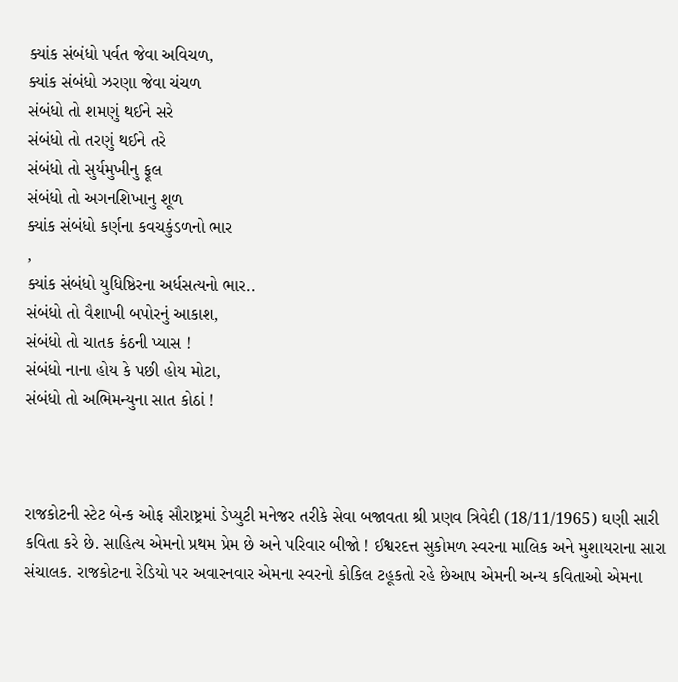ક્યાંક સંબંધો પર્વત જેવા અવિચળ,
ક્યાંક સંબંધો ઝરણા જેવા ચંચળ
સંબંધો તો શમણું થઈને સરે
સંબંધો તો તરણું થઈને તરે
સંબંધો તો સુર્યમુખીનુ ફૂલ
સંબંધો તો અગનશિખાનુ શૂળ
ક્યાંક સંબંધો કર્ણના કવચકુંડળનો ભાર
,
ક્યાંક સંબંધો યુધિષ્ઠિરના અર્ધસત્યનો ભાર..
સંબંધો તો વૈશાખી બપોરનું આકાશ,
સંબંધો તો ચાતક કંઠની પ્યાસ !
સંબંધો નાના હોય કે પછી હોય મોટા,
સંબંધો તો અભિમન્યુના સાત કોઠાં !



રાજકોટની સ્ટેટ બેન્ક ઓફ સૌરાષ્ટ્રમાં ડેપ્યુટી મનેજર તરીકે સેવા બજાવતા શ્રી પ્રણવ ત્રિવેદી (18/11/1965) ઘણી સારી કવિતા કરે છે. સાહિત્ય એમનો પ્રથમ પ્રેમ છે અને પરિવાર બીજો ! ઈશ્વરદત્ત સુકોમળ સ્વરના માલિક અને મુશાયરાના સારા સંચાલક. રાજકોટના રેડિયો પર અવારનવાર એમના સ્વરનો કોકિલ ટહૂકતો રહે છેઆપ એમની અન્ય કવિતાઓ એમના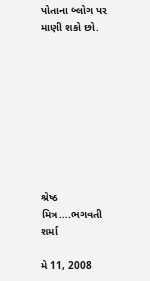પોતાના બ્લોગ પર માણી શકો છો.









શ્રેષ્ઠ મિત્ર….ભગવતી શર્મા

મે 11, 2008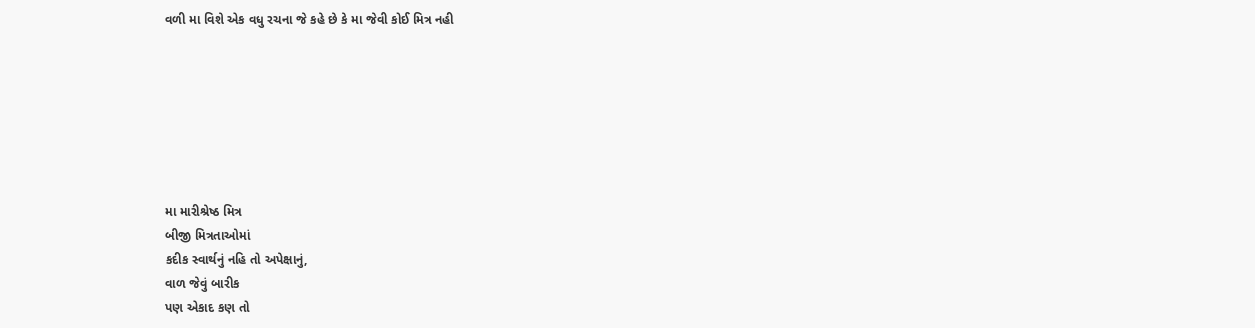વળી મા વિશે એક વધુ રચના જે કહે છે કે મા જેવી કોઈ મિત્ર નહી







મા મારીશ્રેષ્ઠ મિત્ર
બીજી મિત્રતાઓમાં
કદીક સ્વાર્થનું નહિ તો અપેક્ષાનું,
વાળ જેવું બારીક
પણ એકાદ કણ તો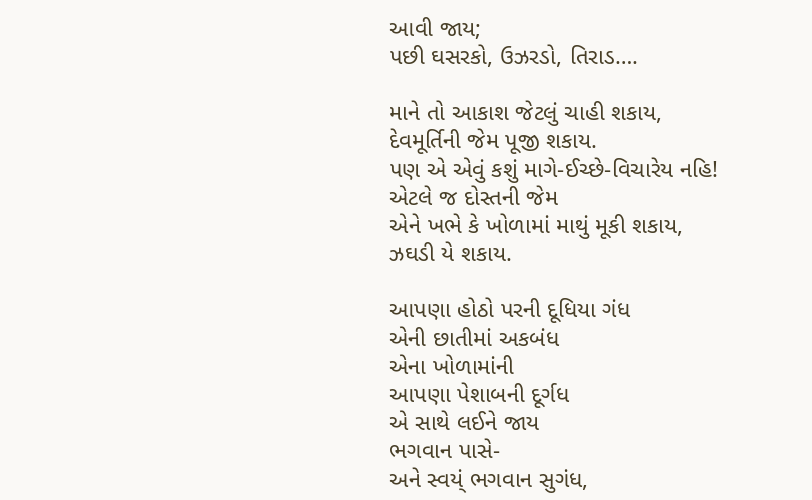આવી જાય;
પછી ઘસરકો, ઉઝરડો, તિરાડ….

માને તો આકાશ જેટલું ચાહી શકાય,
દેવમૂર્તિની જેમ પૂજી શકાય.
પણ એ એવું કશું માગે-ઈચ્છે-વિચારેય નહિ!
એટલે જ દોસ્તની જેમ
એને ખભે કે ખોળામાં માથું મૂકી શકાય,
ઝઘડી યે શકાય.

આપણા હોઠો પરની દૂધિયા ગંધ
એની છાતીમાં અકબંધ
એના ખોળામાંની
આપણા પેશાબની દૂર્ગધ
એ સાથે લઈને જાય
ભગવાન પાસે-
અને સ્વય્ં ભગવાન સુગંધ,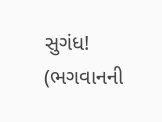સુગંધ!
(ભગવાનની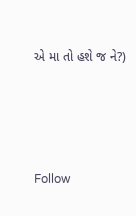એ મા તો હશે જ ને?)




Follow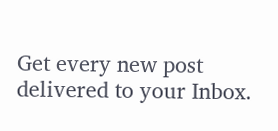Get every new post delivered to your Inbox.